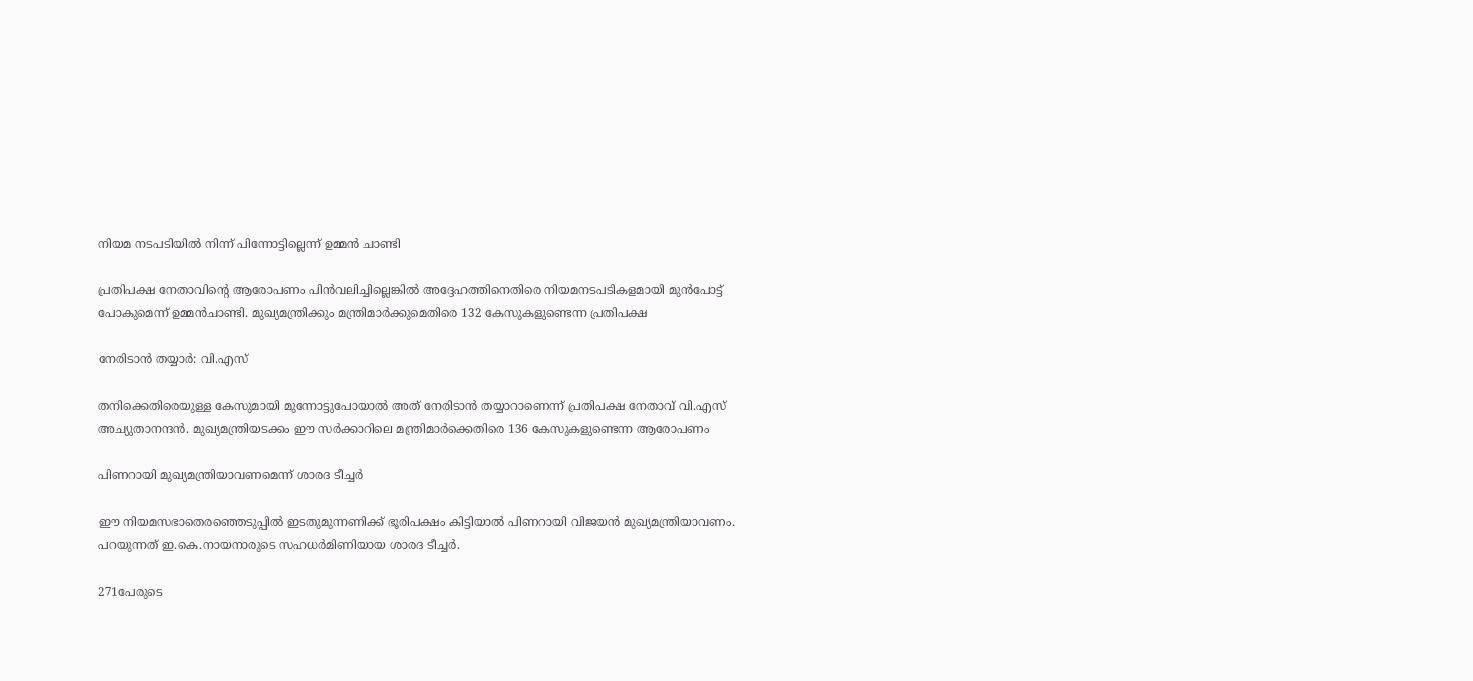നിയമ നടപടിയില്‍ നിന്ന് പിന്നോട്ടില്ലെന്ന് ഉമ്മന്‍ ചാണ്ടി

പ്രതിപക്ഷ നേതാവിന്‍റെ ആരോപണം പിന്‍വലിച്ചില്ലെങ്കില്‍ അദ്ദേഹത്തിനെതിരെ നിയമനടപടികളമായി മുന്‍പോട്ട് പോകുമെന്ന് ഉമ്മന്‍ചാണ്ടി. മുഖ്യമന്ത്രിക്കും മന്ത്രിമാര്‍ക്കുമെതിരെ 132 കേസുകളുണ്ടെന്ന പ്രതിപക്ഷ

നേരിടാന്‍ തയ്യാര്‍: വി.എസ്‌

തനിക്കെതിരെയുള്ള കേസുമായി മുന്നോട്ടുപോയാല്‍ അത് നേരിടാന്‍ തയ്യാറാണെന്ന് പ്രതിപക്ഷ നേതാവ് വി.എസ് അച്യുതാനന്ദന്‍. മുഖ്യമന്ത്രിയടക്കം ഈ സര്‍ക്കാറിലെ മന്ത്രിമാര്‍ക്കെതിരെ 136 കേസുകളുണ്ടെന്ന ആരോപണം

പിണറായി മുഖ്യമന്ത്രിയാവണമെന്ന് ശാരദ ടീച്ചർ

ഈ നിയമസഭാതെരഞ്ഞെടുപ്പിൽ ഇടതുമുന്നണിക്ക്‌ ഭൂരിപക്ഷം കിട്ടിയാൽ പിണറായി വിജയൻ മുഖ്യമന്ത്രിയാവണം. പറയുന്നത് ഇ.കെ.നായനാരുടെ സഹധര്‍മിണിയായ ശാരദ ടീച്ചർ.

271പേരുടെ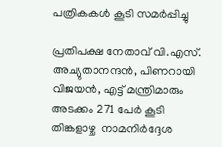പത്രികകൾ കൂടി സമര്‍പ്പിച്ചു

പ്രതിപക്ഷ നേതാവ് വി.എസ്. അച്യുതാനന്ദൻ, പിണറായി വിജയൻ, എട്ട് മന്ത്രിമാരും അടക്കം 271 പേർ കൂടി തിങ്കളാഴ്ച  നാമനിർദ്ദേശ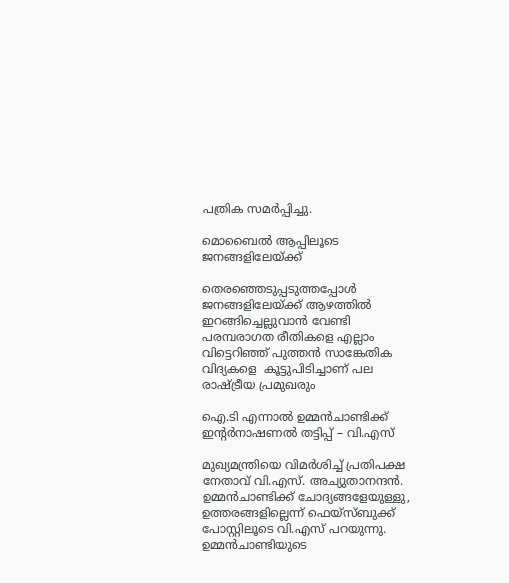പത്രിക സമർപ്പിച്ചു.

മൊബൈല്‍ ആപ്പിലൂടെ ജനങ്ങളിലേയ്ക്ക്

തെരഞ്ഞെടുപ്പടുത്തപ്പോള്‍ ജനങ്ങളിലേയ്ക്ക് ആഴത്തില്‍ ഇറങ്ങിച്ചെല്ലുവാന്‍ വേണ്ടി പരമ്പരാഗത രീതികളെ എല്ലാം വിട്ടെറിഞ്ഞ് പുത്തന്‍ സാങ്കേതിക വിദ്യകളെ  കൂട്ടുപിടിച്ചാണ് പല രാഷ്ട്രീയ പ്രമുഖരും

ഐ.ടി എന്നാല്‍ ഉമ്മന്‍ചാണ്ടിക്ക് ഇന്‍റര്‍നാഷണല്‍ തട്ടിപ്പ് – വി.എസ്

മുഖ്യമന്ത്രിയെ വിമര്‍ശിച്ച് പ്രതിപക്ഷ നേതാവ് വി.എസ്. അച്യുതാനന്ദന്‍. ഉമ്മന്‍ചാണ്ടിക്ക് ചോദ്യങ്ങളേയുള്ളു, ഉത്തരങ്ങളില്ലെന്ന് ഫെയ്‌സ്ബുക്ക് പോസ്റ്റിലൂടെ വി.എസ് പറയുന്നു. ഉമ്മന്‍ചാണ്ടിയുടെ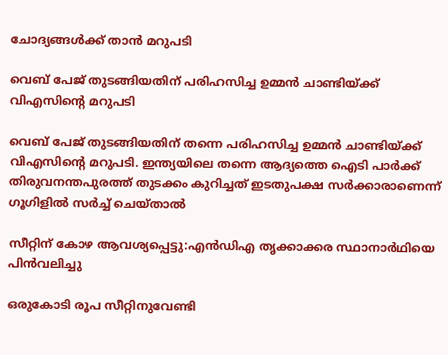ചോദ്യങ്ങള്‍ക്ക് താന്‍ മറുപടി

വെബ് പേജ് തുടങ്ങിയതിന് പരിഹസിച്ച ഉമ്മന്‍ ചാണ്ടിയ്ക്ക് വിഎസിന്‍റെ മറുപടി

വെബ് പേജ് തുടങ്ങിയതിന് തന്നെ പരിഹസിച്ച ഉമ്മന്‍ ചാണ്ടിയ്ക്ക് വിഎസിന്റെ മറുപടി. ഇന്ത്യയിലെ തന്നെ ആദ്യത്തെ ഐടി പാര്‍ക്ക് തിരുവനന്തപുരത്ത് തുടക്കം കുറിച്ചത് ഇടതുപക്ഷ സര്‍ക്കാരാണെന്ന് ഗൂഗിളില്‍ സര്‍ച്ച് ചെയ്താല്‍

സീറ്റിന് കോഴ ആവശ്യപ്പെട്ടു:എന്‍ഡിഎ തൃക്കാക്കര സ്ഥാനാര്‍ഥിയെ പിന്‍വലിച്ചു

ഒരുകോടി രൂപ സീറ്റിനുവേണ്ടി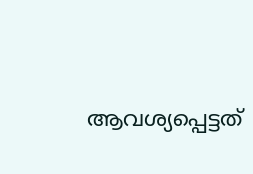ആവശ്യപ്പെട്ടത്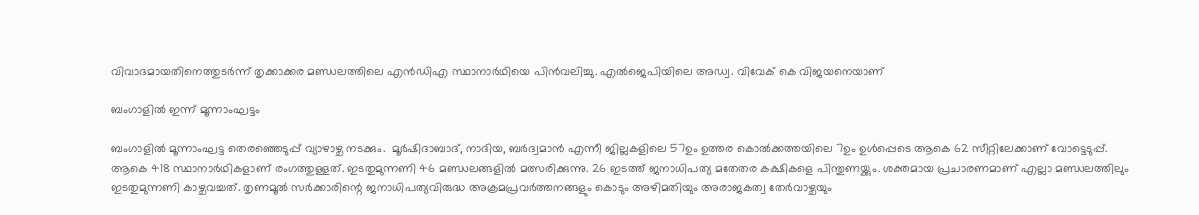വിവാദമായതിനെത്തുടര്‍ന്ന് തൃക്കാക്കര മണ്ഡലത്തിലെ എന്‍ഡിഎ സ്ഥാനാര്‍ഥിയെ പിന്‍വലിച്ചു. എല്‍ജെപിയിലെ അഡ്വ. വിവേക് കെ വിജയനെയാണ്

ബംഗാളില്‍ ഇന്ന് മൂന്നാംഘട്ടം

ബംഗാളില്‍ മൂന്നാംഘട്ട തെരഞ്ഞെടുപ്പ് വ്യാഴാഴ്ച നടക്കും.  മൂര്‍ഷിദാബാദ്, നാദിയ, ബര്‍ദ്വമാന്‍ എന്നീ ജില്ലകളിലെ 57ഉം ഉത്തര കൊല്‍ക്കത്തയിലെ 7ഉം ഉള്‍പ്പെടെ ആകെ 62 സീറ്റിലേക്കാണ് വോട്ടെടുപ്പ്. ആകെ 418 സ്ഥാനാര്‍ഥികളാണ് രംഗത്തുള്ളത്. ഇടതുമുന്നണി 46 മണ്ഡലങ്ങളില്‍ മത്സരിക്കുന്നു. 26 ഇടത്ത് ജനാധിപത്യ മതേതര കക്ഷികളെ പിന്തുണയ്ക്കും. ശക്തമായ പ്രചാരണമാണ് എല്ലാ മണ്ഡലത്തിലും ഇടതുമുന്നണി കാഴ്ചവച്ചത്. തൃണമൂല്‍ സര്‍ക്കാരിന്റെ ജനാധിപത്യവിരുദ്ധ അക്രമപ്രവര്‍ത്തനങ്ങളും കൊടും അഴിമതിയും അരാജകത്വ തേര്‍വാഴ്ചയും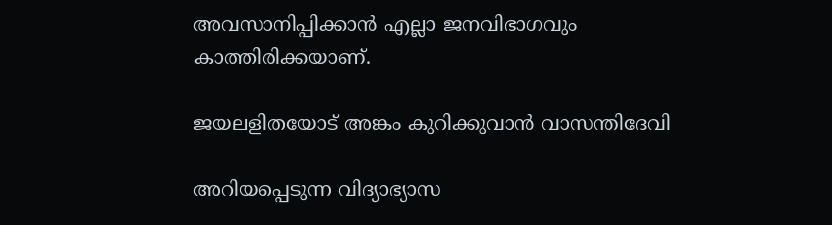അവസാനിപ്പിക്കാന്‍ എല്ലാ ജനവിഭാഗവും കാത്തിരിക്കയാണ്.

ജയലളിതയോട് അങ്കം കുറിക്കുവാന്‍ വാസന്തിദേവി

അറിയപ്പെടുന്ന വിദ്യാഭ്യാസ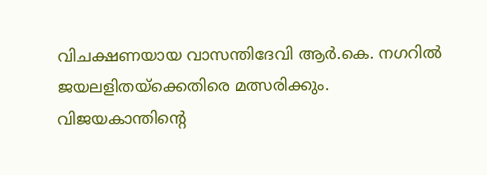വിചക്ഷണയായ വാസന്തിദേവി ആർ.കെ. നഗറിൽ ജയലളിതയ്ക്കെതിരെ മത്സരിക്കും. വിജയകാന്തിന്‍റെ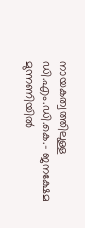നായകത്വത്തിലുള്ള ഡി.എം.ഡി.കെ.- ജനക്ഷേമ മുന്നണിയിൽ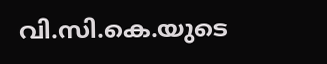വി.സി.കെ.യുടെ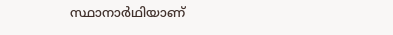സ്ഥാനാർഥിയാണ്